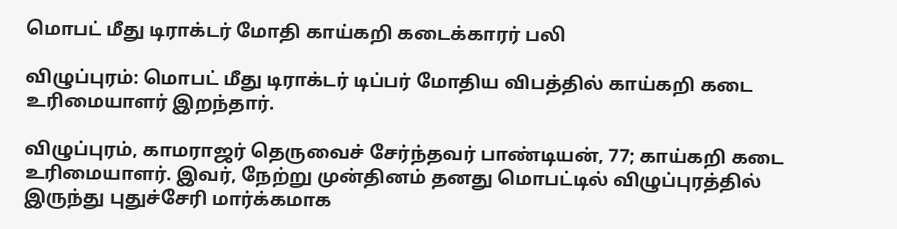மொபட் மீது டிராக்டர் மோதி காய்கறி கடைக்காரர் பலி

விழுப்புரம்: மொபட் மீது டிராக்டர் டிப்பர் மோதிய விபத்தில் காய்கறி கடை உரிமையாளர் இறந்தார்.

விழுப்புரம், காமராஜர் தெருவைச் சேர்ந்தவர் பாண்டியன், 77; காய்கறி கடை உரிமையாளர். இவர், நேற்று முன்தினம் தனது மொபட்டில் விழுப்புரத்தில் இருந்து புதுச்சேரி மார்க்கமாக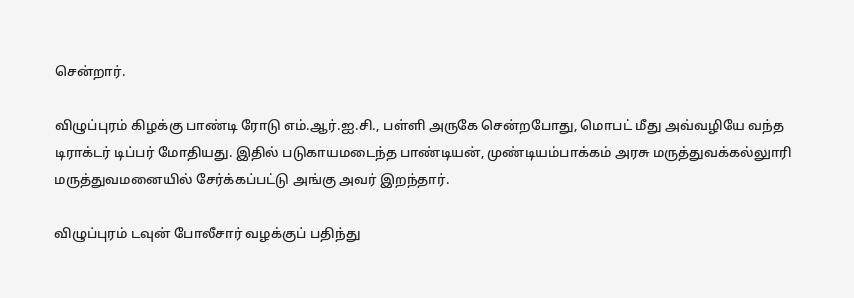சென்றார்.

விழுப்புரம் கிழக்கு பாண்டி ரோடு எம்.ஆர்.ஐ.சி., பள்ளி அருகே சென்றபோது, மொபட் மீது அவ்வழியே வந்த டிராக்டர் டிப்பர் மோதியது. இதில் படுகாயமடைந்த பாண்டியன், முண்டியம்பாக்கம் அரசு மருத்துவக்கல்லுாரி மருத்துவமனையில் சேர்க்கப்பட்டு அங்கு அவர் இறந்தார்.

விழுப்புரம் டவுன் போலீசார் வழக்குப் பதிந்து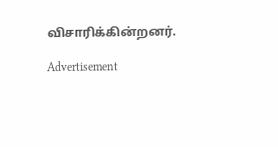விசாரிக்கின்றனர்.

Advertisement